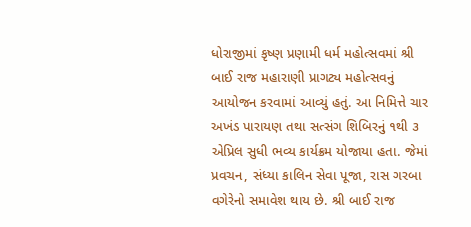ધોરાજીમાં કૃષ્ણ પ્રણામી ધર્મ મહોત્સવમાં શ્રી બાઈ રાજ મહારાણી પ્રાગટ્ય મહોત્સવનું આયોજન કરવામાં આવ્યું હતું. આ નિમિત્તે ચાર અખંડ પારાયણ તથા સત્સંગ શિબિરનું ૧થી ૩ એપ્રિલ સુધી ભવ્ય કાર્યક્રમ યોજાયા હતા. જેમાં પ્રવચન, સંધ્યા કાલિન સેવા પૂજા, રાસ ગરબા વગેરેનો સમાવેશ થાય છે. શ્રી બાઈ રાજ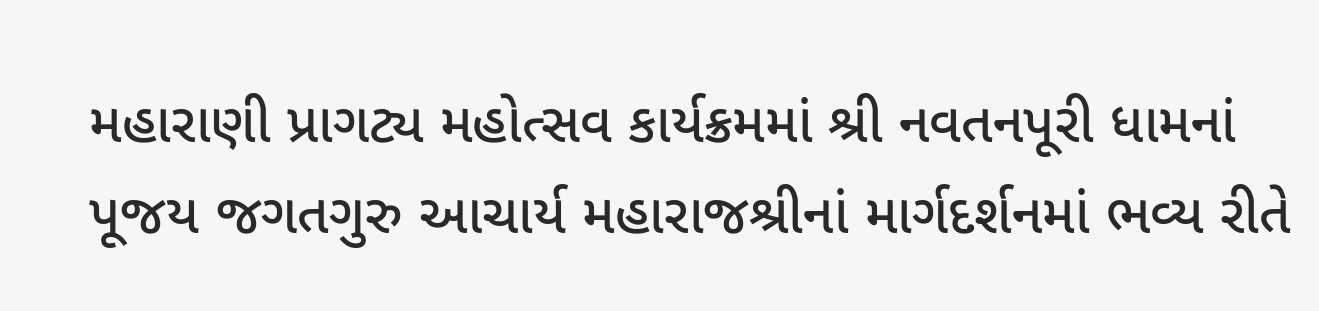મહારાણી પ્રાગટ્ય મહોત્સવ કાર્યક્રમમાં શ્રી નવતનપૂરી ધામનાં પૂજય જગતગુરુ આચાર્ય મહારાજશ્રીનાં માર્ગદર્શનમાં ભવ્ય રીતે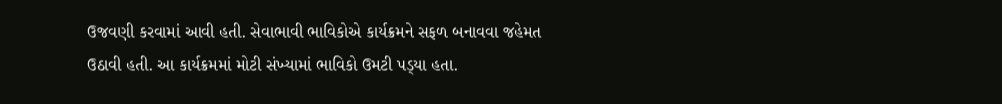ઉજવણી કરવામાં આવી હતી. સેવાભાવી ભાવિકોએ કાર્યક્રમને સફળ બનાવવા જહેમત ઉઠાવી હતી. આ કાર્યક્રમમાં મોટી સંખ્યામાં ભાવિકો ઉમટી પડ્‌યા હતા.